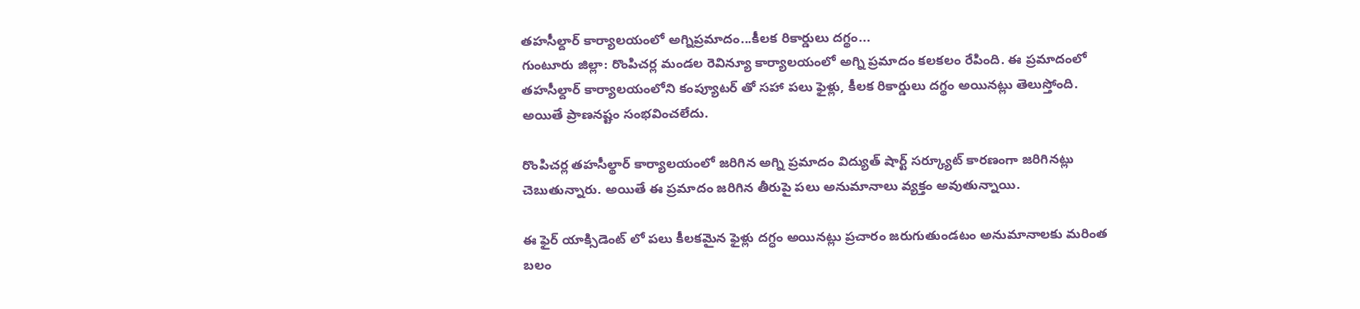తహసీల్దార్ కార్యాలయంలో అగ్నిప్రమాదం...కీలక రికార్డులు దగ్థం...
గుంటూరు జిల్లా: రొంపిచర్ల మండల రెవిన్యూ కార్యాలయంలో అగ్ని ప్రమాదం కలకలం రేపింది. ఈ ప్రమాదంలో తహసీల్దార్ కార్యాలయంలోని కంప్యూటర్ తో సహా పలు ఫైళ్లు, కీలక రికార్డులు దగ్థం అయినట్లు తెలుస్తోంది. అయితే ప్రాణనష్టం సంభవించలేదు.

రొంపిచర్ల తహసీల్థార్ కార్యాలయంలో జరిగిన అగ్ని ప్రమాదం విద్యుత్ షార్ట్ సర్క్యూట్ కారణంగా జరిగినట్లు చెబుతున్నారు. అయితే ఈ ప్రమాదం జరిగిన తీరుపై పలు అనుమానాలు వ్యక్తం అవుతున్నాయి.

ఈ ఫైర్ యాక్సిడెంట్ లో పలు కీలకమైన ఫైళ్లు దగ్ధం అయినట్లు ప్రచారం జరుగుతుండటం అనుమానాలకు మరింత బలం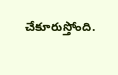చేకూరుస్తోంది.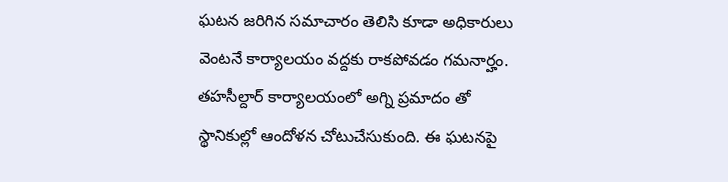ఘటన జరిగిన సమాచారం తెలిసి కూడా అధికారులు వెంటనే కార్యాలయం వద్దకు రాకపోవడం గమనార్హం. తహసీల్దార్ కార్యాలయంలో అగ్ని ప్రమాదం తో స్థానికుల్లో ఆందోళన చోటుచేసుకుంది. ఈ ఘటనపై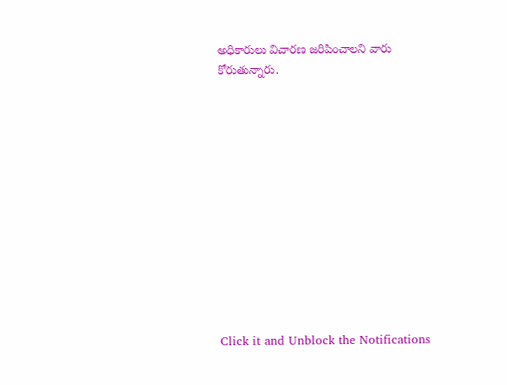అధికారులు విచారణ జరిపించాలని వారు కోరుతున్నారు.












Click it and Unblock the Notifications